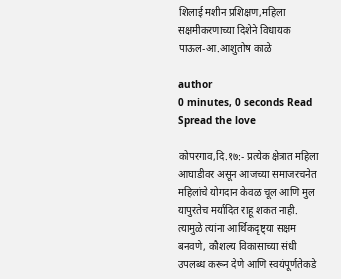शिलाई मशीन प्रशिक्षण,महिला सक्षमीकरणाच्या दिशेने विधायक पाऊल-आ.आशुतोष काळे

author
0 minutes, 0 seconds Read
Spread the love

कोपरगाव,दि.१७:- प्रत्येक क्षेत्रात महिला आघाडीवर असून आजच्या समाजरचनेत महिलांचे योगदान केवळ चूल आणि मुल यापुरतेच मर्यादित राहू शकत नाही. त्यामुळे त्यांना आर्थिकदृष्ट्या सक्षम बनवणे, कौशल्य विकासाच्या संधी उपलब्ध करून देणे आणि स्वयंपूर्णतेकडे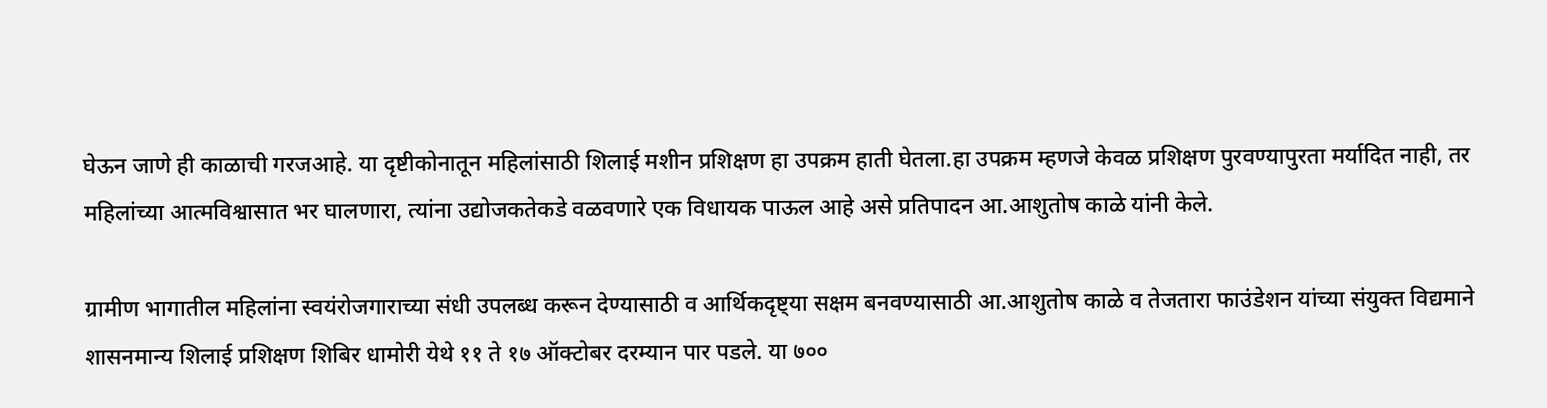घेऊन जाणे ही काळाची गरजआहे. या दृष्टीकोनातून महिलांसाठी शिलाई मशीन प्रशिक्षण हा उपक्रम हाती घेतला.हा उपक्रम म्हणजे केवळ प्रशिक्षण पुरवण्यापुरता मर्यादित नाही, तर महिलांच्या आत्मविश्वासात भर घालणारा, त्यांना उद्योजकतेकडे वळवणारे एक विधायक पाऊल आहे असे प्रतिपादन आ.आशुतोष काळे यांनी केले.

ग्रामीण भागातील महिलांना स्वयंरोजगाराच्या संधी उपलब्ध करून देण्यासाठी व आर्थिकदृष्ट्या सक्षम बनवण्यासाठी आ.आशुतोष काळे व तेजतारा फाउंडेशन यांच्या संयुक्त विद्यमाने शासनमान्य शिलाई प्रशिक्षण शिबिर धामोरी येथे ११ ते १७ ऑक्टोबर दरम्यान पार पडले. या ७००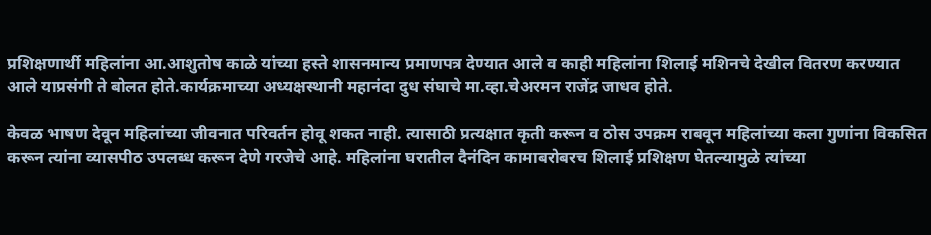प्रशिक्षणार्थी महिलांना आ.आशुतोष काळे यांच्या हस्ते शासनमान्य प्रमाणपत्र देण्यात आले व काही महिलांना शिलाई मशिनचे देखील वितरण करण्यात आले याप्रसंगी ते बोलत होते.कार्यक्रमाच्या अध्यक्षस्थानी महानंदा दुध संघाचे मा.व्हा.चेअरमन राजेंद्र जाधव होते.

केवळ भाषण देवून महिलांच्या जीवनात परिवर्तन होवू शकत नाही. त्यासाठी प्रत्यक्षात कृती करून व ठोस उपक्रम राबवून महिलांच्या कला गुणांना विकसित करून त्यांना व्यासपीठ उपलब्ध करून देणे गरजेचे आहे. महिलांना घरातील दैनंदिन कामाबरोबरच शिलाई प्रशिक्षण घेतल्यामुळे त्यांच्या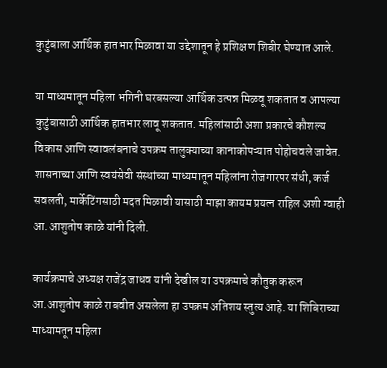कुटुंबाला आर्थिक हातभार मिळावा या उद्देशातून हे प्रशिक्षण शिबीर घेण्यात आले.

या माध्यमातून महिला भगिनी घरबसल्या आर्थिक उत्पन्न मिळवू शकतात व आपल्या कुटुंबासाठी आर्थिक हातभार लावू शकतात. महिलांसाठी अशा प्रकारचे कौशल्य विकास आणि स्वावलंबनाचे उपक्रम तालुक्याच्या कानाकोपऱ्यात पोहोचवले जावेत. शासनाच्या आणि स्वयंसेवी संस्थांच्या माध्यमातून महिलांना रोजगारपर संधी, कर्ज सवलती, मार्केटिंगसाठी मदत मिळावी यासाठी माझा कायम प्रयत्न राहिल अशी ग्वाही आ.आशुतोष काळे यांनी दिली.

कार्यक्रमाचे अध्यक्ष राजेंद्र जाधव यांनी देखील या उपक्रमाचे कौतुक करून आ.आशुतोष काळे राबवीत असलेला हा उपक्रम अतिशय स्तुत्य आहे. या शिबिराच्या माध्यामतून महिला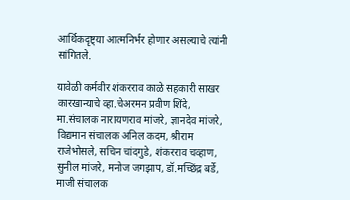आर्थिकदृष्ट्या आत्मनिर्भर होणार असल्याचे त्यांनी सांगितले.

यावेळी कर्मवीर शंकरराव काळे सहकारी साखर कारखान्याचे व्हा.चेअरमन प्रवीण शिंदे, मा.संचालक नारायणराव मांजरे, ज्ञानदेव मांजरे, विद्यमान संचालक अनिल कदम, श्रीराम राजेभोसले, सचिन चांदगुडे, शंकरराव चव्हाण, सुनील मांजरे, मनोज जगझाप, डॉ.मच्छिंद्र बर्डे, माजी संचालक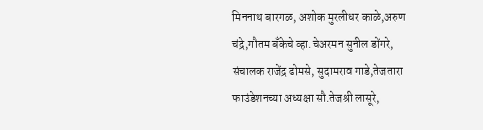मिननाथ बारगळ, अशोक मुरलीधर काळे,अरुण चंद्रे,गौतम बँकेचे व्हा.चेअरमन सुनील डोंगरे, संचालक राजेंद्र ढोमसे, सुदामराव गाडे,तेजतारा फाउंडेशनच्या अध्यक्षा सौ.तेजश्री लासूरे,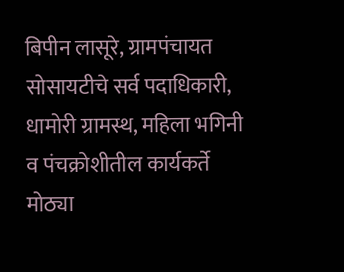बिपीन लासूरे, ग्रामपंचायत सोसायटीचे सर्व पदाधिकारी, धामोरी ग्रामस्थ, महिला भगिनी व पंचक्रोशीतील कार्यकर्ते मोठ्या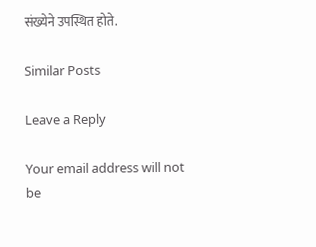संख्येने उपस्थित होते.

Similar Posts

Leave a Reply

Your email address will not be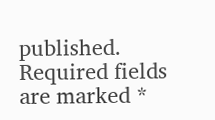published. Required fields are marked *